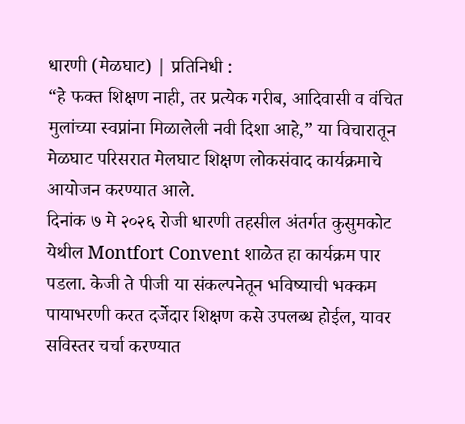धारणी (मेळघाट) | प्रतिनिधी :
“हे फक्त शिक्षण नाही, तर प्रत्येक गरीब, आदिवासी व वंचित मुलांच्या स्वप्नांना मिळालेली नवी दिशा आहे,” या विचारातून मेळघाट परिसरात मेलघाट शिक्षण लोकसंवाद कार्यक्रमाचे आयोजन करण्यात आले.
दिनांक ७ मे २०२६ रोजी धारणी तहसील अंतर्गत कुसुमकोट येथील Montfort Convent शाळेत हा कार्यक्रम पार पडला. केजी ते पीजी या संकल्पनेतून भविष्याची भक्कम पायाभरणी करत दर्जेदार शिक्षण कसे उपलब्ध होईल, यावर सविस्तर चर्चा करण्यात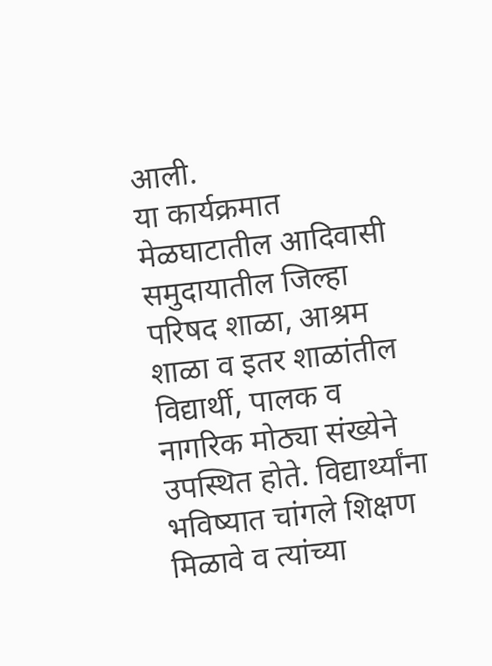आली.
या कार्यक्रमात मेळघाटातील आदिवासी समुदायातील जिल्हा परिषद शाळा, आश्रम शाळा व इतर शाळांतील विद्यार्थी, पालक व नागरिक मोठ्या संख्येने उपस्थित होते. विद्यार्थ्यांना भविष्यात चांगले शिक्षण मिळावे व त्यांच्या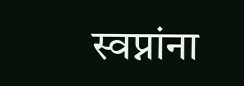स्वप्नांना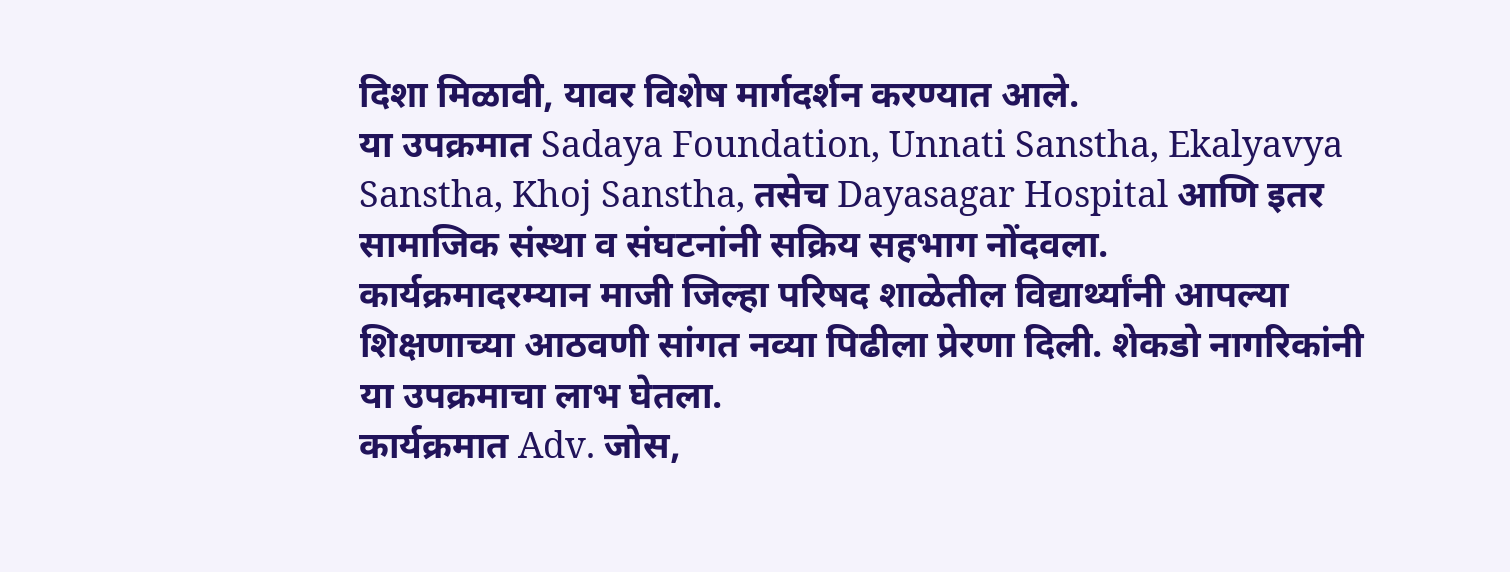दिशा मिळावी, यावर विशेष मार्गदर्शन करण्यात आले.
या उपक्रमात Sadaya Foundation, Unnati Sanstha, Ekalyavya Sanstha, Khoj Sanstha, तसेच Dayasagar Hospital आणि इतर सामाजिक संस्था व संघटनांनी सक्रिय सहभाग नोंदवला.
कार्यक्रमादरम्यान माजी जिल्हा परिषद शाळेतील विद्यार्थ्यांनी आपल्या शिक्षणाच्या आठवणी सांगत नव्या पिढीला प्रेरणा दिली. शेकडो नागरिकांनी या उपक्रमाचा लाभ घेतला.
कार्यक्रमात Adv. जोस,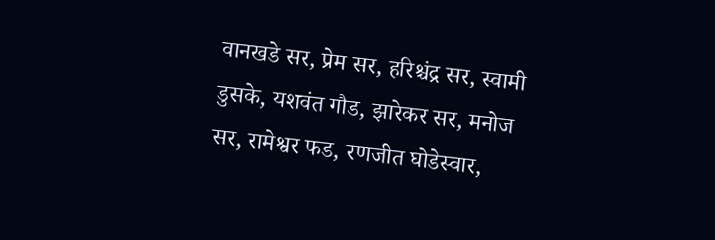वानखडे सर, प्रेम सर, हरिश्चंद्र सर, स्वामी डुसके, यशवंत गौड, झारेकर सर, मनोज सर, रामेश्वर फड, रणजीत घोडेस्वार,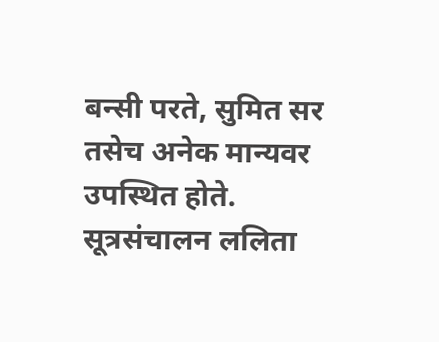बन्सी परते, सुमित सर तसेच अनेक मान्यवर उपस्थित होते. सूत्रसंचालन ललिता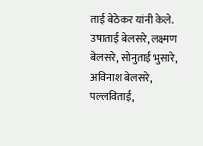ताई बेठेकर यांनी केले.
उषाताई बेलसरे, लक्ष्मण बेलसरे, सोनुताई भुसारे, अविनाश बेलसरे, पल्लविताई,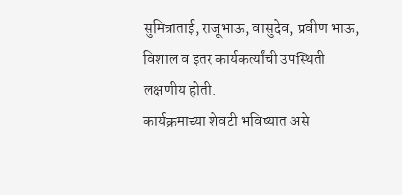सुमित्राताई, राजूभाऊ, वासुदेव, प्रवीण भाऊ, विशाल व इतर कार्यकर्त्यांची उपस्थिती लक्षणीय होती.
कार्यक्रमाच्या शेवटी भविष्यात असे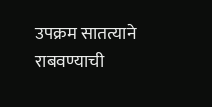उपक्रम सातत्याने राबवण्याची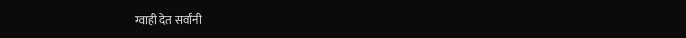ग्वाही देत सर्वांनी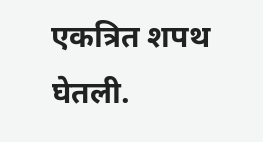एकत्रित शपथ घेतली.